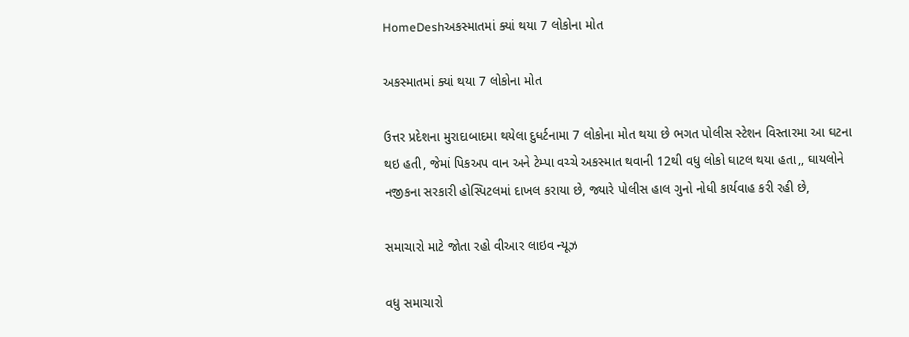HomeDeshઅકસ્માતમાં ક્યાં થયા 7 લોકોના મોત

અકસ્માતમાં ક્યાં થયા 7 લોકોના મોત

ઉત્તર પ્રદેશના મુરાદાબાદમા થયેલા દુધર્ટનામા 7 લોકોના મોત થયા છે ભગત પોલીસ સ્ટેશન વિસ્તારમા આ ઘટના થઇ હતી, જેમાં પિકઅપ વાન અને ટેમ્પા વચ્ચે અકસ્માત થવાની 12થી વધુ લોકો ઘાટલ થયા હતા,, ઘાયલોને નજીકના સરકારી હોસ્પિટલમાં દાખલ કરાયા છે, જ્યારે પોલીસ હાલ ગુનો નોધી કાર્યવાહ કરી રહી છે,

સમાચારો માટે જોતા રહો વીઆર લાઇવ ન્યૂઝ

વધુ સમાચારો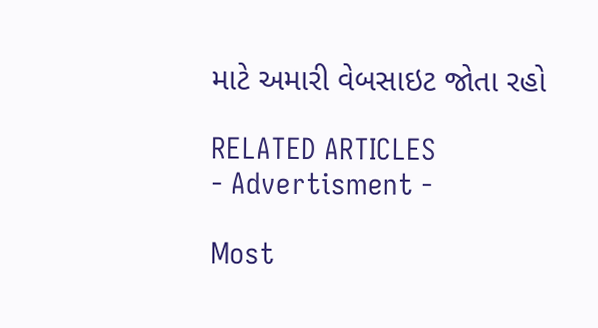માટે અમારી વેબસાઇટ જોતા રહો

RELATED ARTICLES
- Advertisment -

Most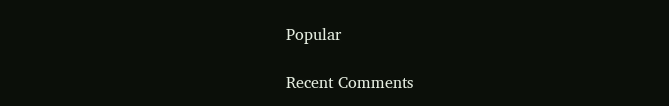Popular

Recent Comments